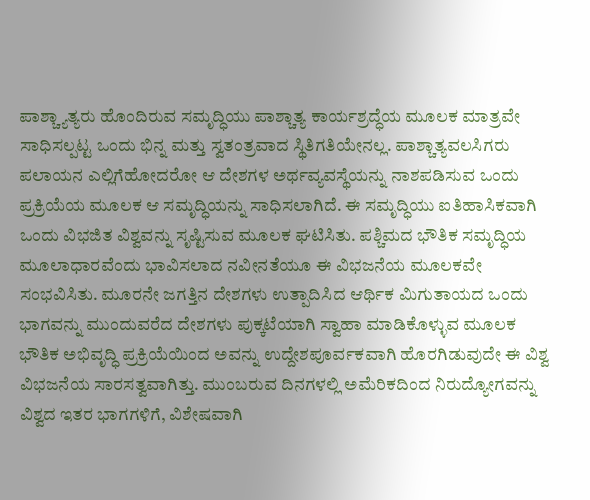ಪಾಶ್ಚ್ಯಾತ್ಯರು ಹೊಂದಿರುವ ಸಮೃದ್ಧಿಯು ಪಾಶ್ಚಾತ್ಯ ಕಾರ್ಯಶ್ರದ್ಧೆಯ ಮೂಲಕ ಮಾತ್ರವೇ ಸಾಧಿಸಲ್ಪಟ್ಟ ಒಂದು ಭಿನ್ನ ಮತ್ತು ಸ್ವತಂತ್ರವಾದ ಸ್ಥಿತಿಗತಿಯೇನಲ್ಲ. ಪಾಶ್ಚಾತ್ಯವಲಸಿಗರು ಪಲಾಯನ ಎಲ್ಲಿಗೆಹೋದರೋ ಆ ದೇಶಗಳ ಅರ್ಥವ್ಯವಸ್ಥೆಯನ್ನು ನಾಶಪಡಿಸುವ ಒಂದು ಪ್ರಕ್ರಿಯೆಯ ಮೂಲಕ ಆ ಸಮೃದ್ಧಿಯನ್ನು ಸಾಧಿಸಲಾಗಿದೆ. ಈ ಸಮೃದ್ಧಿಯು ಐತಿಹಾಸಿಕವಾಗಿ ಒಂದು ವಿಭಜಿತ ವಿಶ್ವವನ್ನು ಸೃಷ್ಟಿಸುವ ಮೂಲಕ ಘಟಿಸಿತು. ಪಶ್ಚಿಮದ ಭೌತಿಕ ಸಮೃದ್ಧಿಯ ಮೂಲಾಧಾರವೆಂದು ಭಾವಿಸಲಾದ ನವೀನತೆಯೂ ಈ ವಿಭಜನೆಯ ಮೂಲಕವೇ ಸಂಭವಿಸಿತು. ಮೂರನೇ ಜಗತ್ತಿನ ದೇಶಗಳು ಉತ್ಪಾದಿಸಿದ ಆರ್ಥಿಕ ಮಿಗುತಾಯದ ಒಂದು ಭಾಗವನ್ನು ಮುಂದುವರೆದ ದೇಶಗಳು ಪುಕ್ಕಟೆಯಾಗಿ ಸ್ವಾಹಾ ಮಾಡಿಕೊಳ್ಳುವ ಮೂಲಕ ಭೌತಿಕ ಅಭಿವೃದ್ಧಿ ಪ್ರಕ್ರಿಯೆಯಿಂದ ಅವನ್ನು ಉದ್ದೇಶಪೂರ್ವಕವಾಗಿ ಹೊರಗಿಡುವುದೇ ಈ ವಿಶ್ವ ವಿಭಜನೆಯ ಸಾರಸತ್ವವಾಗಿತ್ತು. ಮುಂಬರುವ ದಿನಗಳಲ್ಲಿ ಅಮೆರಿಕದಿಂದ ನಿರುದ್ಯೋಗವನ್ನು ವಿಶ್ವದ ಇತರ ಭಾಗಗಳಿಗೆ, ವಿಶೇಷವಾಗಿ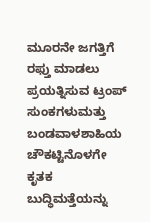ಮೂರನೇ ಜಗತ್ತಿಗೆ ರಫ್ತು ಮಾಡಲು ಪ್ರಯತ್ನಿಸುವ ಟ್ರಂಪ್ ಸುಂಕಗಳುಮತ್ತು ಬಂಡವಾಳಶಾಹಿಯ ಚೌಕಟ್ಟಿನೊಳಗೇ ಕೃತಕ ಬುದ್ಧಿಮತ್ತೆಯನ್ನು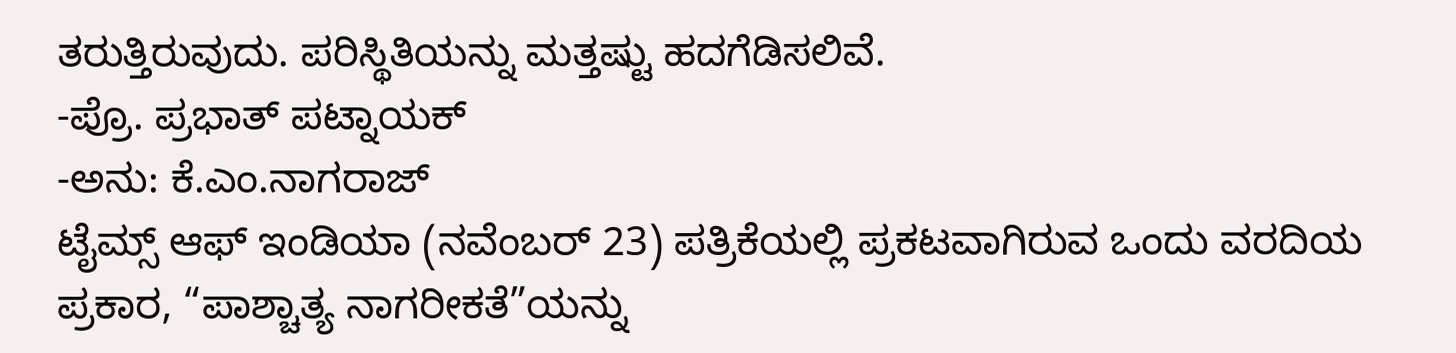ತರುತ್ತಿರುವುದು. ಪರಿಸ್ಥಿತಿಯನ್ನು ಮತ್ತಷ್ಟು ಹದಗೆಡಿಸಲಿವೆ.
-ಪ್ರೊ. ಪ್ರಭಾತ್ ಪಟ್ನಾಯಕ್
-ಅನು: ಕೆ.ಎಂ.ನಾಗರಾಜ್
ಟೈಮ್ಸ್ ಆಫ್ ಇಂಡಿಯಾ (ನವೆಂಬರ್ 23) ಪತ್ರಿಕೆಯಲ್ಲಿ ಪ್ರಕಟವಾಗಿರುವ ಒಂದು ವರದಿಯ ಪ್ರಕಾರ, “ಪಾಶ್ಚಾತ್ಯ ನಾಗರೀಕತೆ”ಯನ್ನು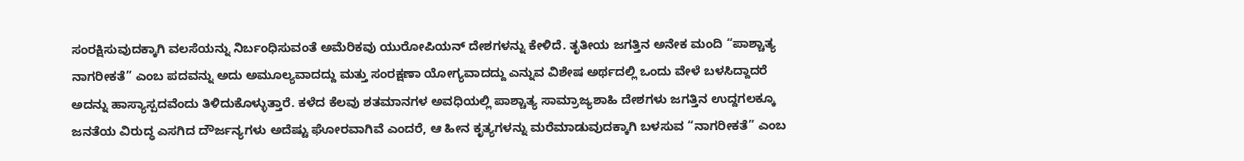ಸಂರಕ್ಷಿಸುವುದಕ್ಕಾಗಿ ವಲಸೆಯನ್ನು ನಿರ್ಬಂಧಿಸುವಂತೆ ಅಮೆರಿಕವು ಯುರೋಪಿಯನ್ ದೇಶಗಳನ್ನು ಕೇಳಿದೆ. ತೃತೀಯ ಜಗತ್ತಿನ ಅನೇಕ ಮಂದಿ “ಪಾಶ್ಚಾತ್ಯ ನಾಗರೀಕತೆ” ಎಂಬ ಪದವನ್ನು ಅದು ಅಮೂಲ್ಯವಾದದ್ದು ಮತ್ತು ಸಂರಕ್ಷಣಾ ಯೋಗ್ಯವಾದದ್ದು ಎನ್ನುವ ವಿಶೇಷ ಅರ್ಥದಲ್ಲಿ ಒಂದು ವೇಳೆ ಬಳಸಿದ್ದಾದರೆ ಅದನ್ನು ಹಾಸ್ಯಾಸ್ಪದವೆಂದು ತಿಳಿದುಕೊಳ್ಳುತ್ತಾರೆ. ಕಳೆದ ಕೆಲವು ಶತಮಾನಗಳ ಅವಧಿಯಲ್ಲಿ ಪಾಶ್ಚಾತ್ಯ ಸಾಮ್ರಾಜ್ಯಶಾಹಿ ದೇಶಗಳು ಜಗತ್ತಿನ ಉದ್ದಗಲಕ್ಕೂ ಜನತೆಯ ವಿರುದ್ಧ ಎಸಗಿದ ದೌರ್ಜನ್ಯಗಳು ಅದೆಷ್ಟು ಘೋರವಾಗಿವೆ ಎಂದರೆ, ಆ ಹೀನ ಕೃತ್ಯಗಳನ್ನು ಮರೆಮಾಡುವುದಕ್ಕಾಗಿ ಬಳಸುವ “ನಾಗರೀಕತೆ” ಎಂಬ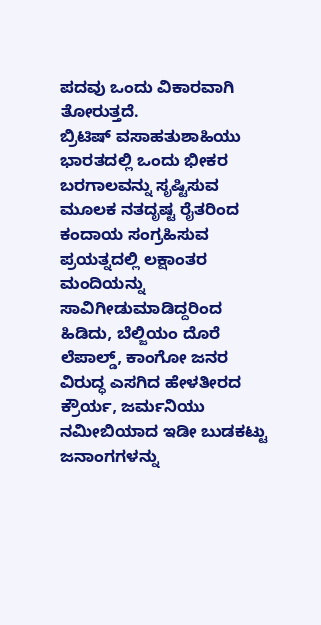ಪದವು ಒಂದು ವಿಕಾರವಾಗಿ ತೋರುತ್ತದೆ.
ಬ್ರಿಟಿಷ್ ವಸಾಹತುಶಾಹಿಯು ಭಾರತದಲ್ಲಿ ಒಂದು ಭೀಕರ ಬರಗಾಲವನ್ನು ಸೃಷ್ಟಿಸುವ ಮೂಲಕ ನತದೃಷ್ಟ ರೈತರಿಂದ ಕಂದಾಯ ಸಂಗ್ರಹಿಸುವ ಪ್ರಯತ್ನದಲ್ಲಿ ಲಕ್ಷಾಂತರ ಮಂದಿಯನ್ನು ಸಾವಿಗೀಡುಮಾಡಿದ್ದರಿಂದ ಹಿಡಿದು, ಬೆಲ್ಜಿಯಂ ದೊರೆ ಲೆಪಾಲ್ಡ್, ಕಾಂಗೋ ಜನರ ವಿರುದ್ಧ ಎಸಗಿದ ಹೇಳತೀರದ ಕ್ರೌರ್ಯ, ಜರ್ಮನಿಯು ನಮೀಬಿಯಾದ ಇಡೀ ಬುಡಕಟ್ಟು ಜನಾಂಗಗಳನ್ನು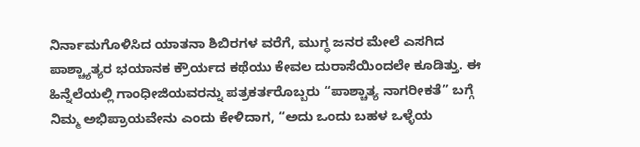ನಿರ್ನಾಮಗೊಳಿಸಿದ ಯಾತನಾ ಶಿಬಿರಗಳ ವರೆಗೆ, ಮುಗ್ಧ ಜನರ ಮೇಲೆ ಎಸಗಿದ ಪಾಶ್ಚ್ಯಾತ್ಯರ ಭಯಾನಕ ಕ್ರೌರ್ಯದ ಕಥೆಯು ಕೇವಲ ದುರಾಸೆಯಿಂದಲೇ ಕೂಡಿತ್ತು. ಈ ಹಿನ್ನೆಲೆಯಲ್ಲಿ ಗಾಂಧೀಜಿಯವರನ್ನು ಪತ್ರಕರ್ತರೊಬ್ಬರು “ಪಾಶ್ಚಾತ್ಯ ನಾಗರೀಕತೆ” ಬಗ್ಗೆ ನಿಮ್ಮ ಅಭಿಪ್ರಾಯವೇನು ಎಂದು ಕೇಳಿದಾಗ, “ಅದು ಒಂದು ಬಹಳ ಒಳ್ಳೆಯ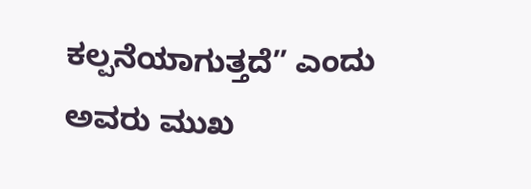ಕಲ್ಪನೆಯಾಗುತ್ತದೆ” ಎಂದು ಅವರು ಮುಖ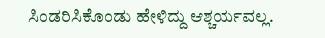ಸಿಂಡರಿಸಿಕೊಂಡು ಹೇಳಿದ್ದು ಆಶ್ಚರ್ಯವಲ್ಲ.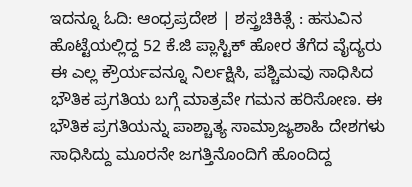ಇದನ್ನೂ ಓದಿ: ಆಂಧ್ರಪ್ರದೇಶ | ಶಸ್ತ್ರಚಿಕಿತ್ಸೆ : ಹಸುವಿನ ಹೊಟ್ಟೆಯಲ್ಲಿದ್ದ 52 ಕೆ.ಜಿ ಪ್ಲಾಸ್ಟಿಕ್ ಹೋರ ತೆಗೆದ ವೈದ್ಯರು
ಈ ಎಲ್ಲ ಕ್ರೌರ್ಯವನ್ನೂ ನಿರ್ಲಕ್ಷಿಸಿ, ಪಶ್ಚಿಮವು ಸಾಧಿಸಿದ ಭೌತಿಕ ಪ್ರಗತಿಯ ಬಗ್ಗೆ ಮಾತ್ರವೇ ಗಮನ ಹರಿಸೋಣ. ಈ ಭೌತಿಕ ಪ್ರಗತಿಯನ್ನು ಪಾಶ್ಚಾತ್ಯ ಸಾಮ್ರಾಜ್ಯಶಾಹಿ ದೇಶಗಳು ಸಾಧಿಸಿದ್ದು ಮೂರನೇ ಜಗತ್ತಿನೊಂದಿಗೆ ಹೊಂದಿದ್ದ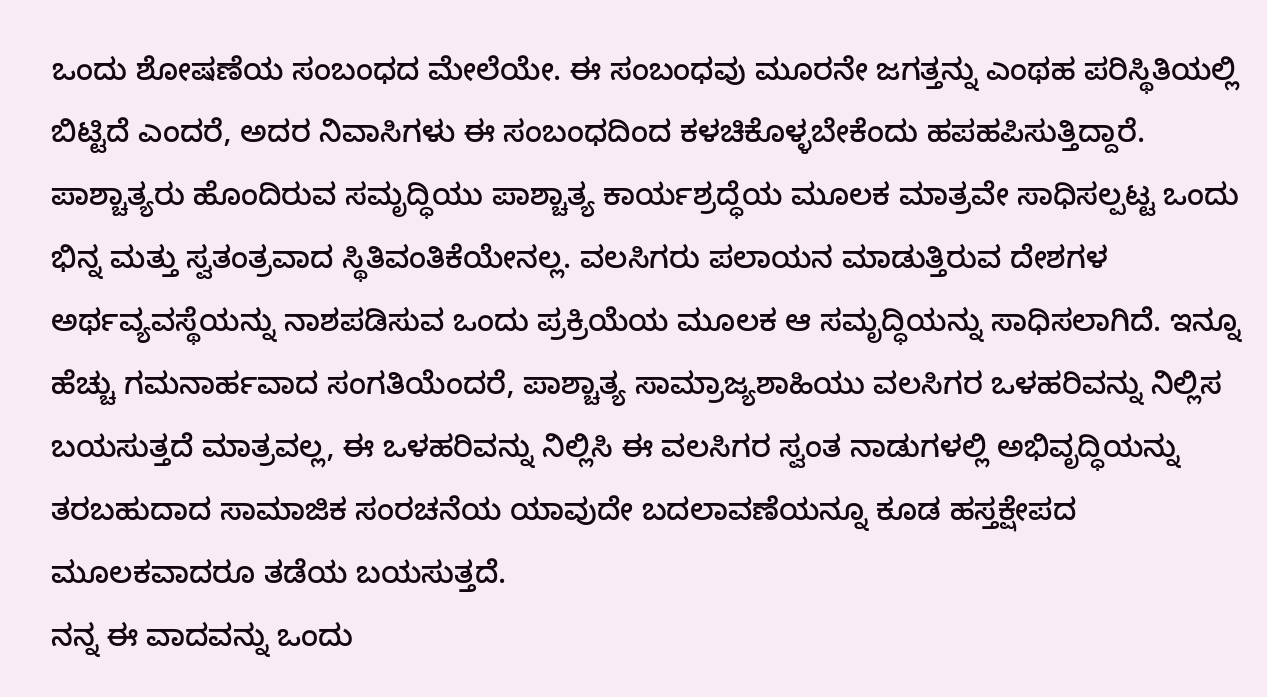ಒಂದು ಶೋಷಣೆಯ ಸಂಬಂಧದ ಮೇಲೆಯೇ. ಈ ಸಂಬಂಧವು ಮೂರನೇ ಜಗತ್ತನ್ನು ಎಂಥಹ ಪರಿಸ್ಥಿತಿಯಲ್ಲಿ ಬಿಟ್ಟಿದೆ ಎಂದರೆ, ಅದರ ನಿವಾಸಿಗಳು ಈ ಸಂಬಂಧದಿಂದ ಕಳಚಿಕೊಳ್ಳಬೇಕೆಂದು ಹಪಹಪಿಸುತ್ತಿದ್ದಾರೆ. ಪಾಶ್ಚಾತ್ಯರು ಹೊಂದಿರುವ ಸಮೃದ್ಧಿಯು ಪಾಶ್ಚಾತ್ಯ ಕಾರ್ಯಶ್ರದ್ಧೆಯ ಮೂಲಕ ಮಾತ್ರವೇ ಸಾಧಿಸಲ್ಪಟ್ಟ ಒಂದು ಭಿನ್ನ ಮತ್ತು ಸ್ವತಂತ್ರವಾದ ಸ್ಥಿತಿವಂತಿಕೆಯೇನಲ್ಲ. ವಲಸಿಗರು ಪಲಾಯನ ಮಾಡುತ್ತಿರುವ ದೇಶಗಳ ಅರ್ಥವ್ಯವಸ್ಥೆಯನ್ನು ನಾಶಪಡಿಸುವ ಒಂದು ಪ್ರಕ್ರಿಯೆಯ ಮೂಲಕ ಆ ಸಮೃದ್ಧಿಯನ್ನು ಸಾಧಿಸಲಾಗಿದೆ. ಇನ್ನೂ ಹೆಚ್ಚು ಗಮನಾರ್ಹವಾದ ಸಂಗತಿಯೆಂದರೆ, ಪಾಶ್ಚಾತ್ಯ ಸಾಮ್ರಾಜ್ಯಶಾಹಿಯು ವಲಸಿಗರ ಒಳಹರಿವನ್ನು ನಿಲ್ಲಿಸ ಬಯಸುತ್ತದೆ ಮಾತ್ರವಲ್ಲ, ಈ ಒಳಹರಿವನ್ನು ನಿಲ್ಲಿಸಿ ಈ ವಲಸಿಗರ ಸ್ವಂತ ನಾಡುಗಳಲ್ಲಿ ಅಭಿವೃದ್ಧಿಯನ್ನು ತರಬಹುದಾದ ಸಾಮಾಜಿಕ ಸಂರಚನೆಯ ಯಾವುದೇ ಬದಲಾವಣೆಯನ್ನೂ ಕೂಡ ಹಸ್ತಕ್ಷೇಪದ ಮೂಲಕವಾದರೂ ತಡೆಯ ಬಯಸುತ್ತದೆ.
ನನ್ನ ಈ ವಾದವನ್ನು ಒಂದು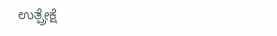ಉತ್ಪ್ರೇಕ್ಷೆ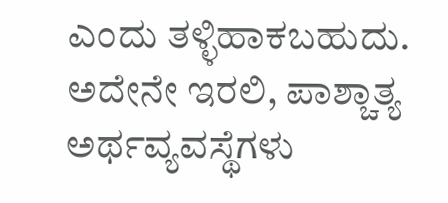ಎಂದು ತಳ್ಳಿಹಾಕಬಹುದು. ಅದೇನೇ ಇರಲಿ, ಪಾಶ್ಚಾತ್ಯ ಅರ್ಥವ್ಯವಸ್ಥೆಗಳು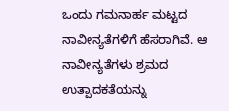ಒಂದು ಗಮನಾರ್ಹ ಮಟ್ಟದ ನಾವೀನ್ಯತೆಗಳಿಗೆ ಹೆಸರಾಗಿವೆ. ಆ ನಾವೀನ್ಯತೆಗಳು ಶ್ರಮದ ಉತ್ಪಾದಕತೆಯನ್ನು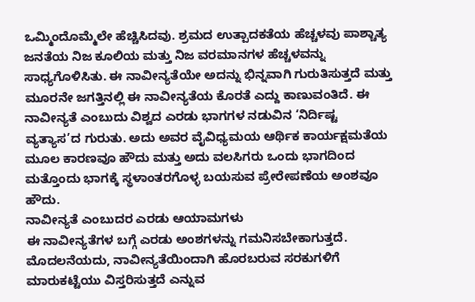ಒಮ್ಮಿಂದೊಮ್ಮೆಲೇ ಹೆಚ್ಚಿಸಿದವು. ಶ್ರಮದ ಉತ್ಪಾದಕತೆಯ ಹೆಚ್ಚಳವು ಪಾಶ್ಚಾತ್ಯ ಜನತೆಯ ನಿಜ ಕೂಲಿಯ ಮತ್ತು ನಿಜ ವರಮಾನಗಳ ಹೆಚ್ಚಳವನ್ನು ಸಾಧ್ಯಗೊಳಿಸಿತು. ಈ ನಾವೀನ್ಯತೆಯೇ ಅದನ್ನು ಭಿನ್ನವಾಗಿ ಗುರುತಿಸುತ್ತದೆ ಮತ್ತು ಮೂರನೇ ಜಗತ್ತಿನಲ್ಲಿ ಈ ನಾವೀನ್ಯತೆಯ ಕೊರತೆ ಎದ್ದು ಕಾಣುವಂತಿದೆ. ಈ ನಾವೀನ್ಯತೆ ಎಂಬುದು ವಿಶ್ವದ ಎರಡು ಭಾಗಗಳ ನಡುವಿನ ‘ನಿರ್ದಿಷ್ಟ ವ್ಯತ್ಯಾಸ’ದ ಗುರುತು. ಅದು ಅವರ ವೈವಿಧ್ಯಮಯ ಆರ್ಥಿಕ ಕಾರ್ಯಕ್ಷಮತೆಯ ಮೂಲ ಕಾರಣವೂ ಹೌದು ಮತ್ತು ಅದು ವಲಸಿಗರು ಒಂದು ಭಾಗದಿಂದ ಮತ್ತೊಂದು ಭಾಗಕ್ಕೆ ಸ್ಥಳಾಂತರಗೊಳ್ಳ ಬಯಸುವ ಪ್ರೇರೇಪಣೆಯ ಅಂಶವೂ ಹೌದು.
ನಾವೀನ್ಯತೆ ಎಂಬುದರ ಎರಡು ಆಯಾಮಗಳು
ಈ ನಾವೀನ್ಯತೆಗಳ ಬಗ್ಗೆ ಎರಡು ಅಂಶಗಳನ್ನು ಗಮನಿಸಬೇಕಾಗುತ್ತದೆ. ಮೊದಲನೆಯದು, ನಾವೀನ್ಯತೆಯಿಂದಾಗಿ ಹೊರಬರುವ ಸರಕುಗಳಿಗೆ ಮಾರುಕಟ್ಟೆಯು ವಿಸ್ತರಿಸುತ್ತದೆ ಎನ್ನುವ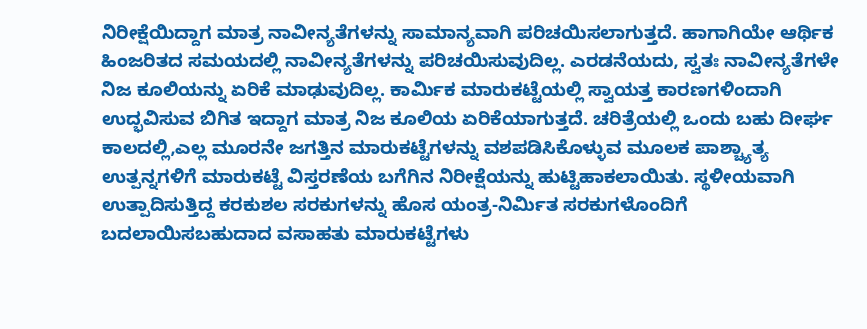ನಿರೀಕ್ಷೆಯಿದ್ದಾಗ ಮಾತ್ರ ನಾವೀನ್ಯತೆಗಳನ್ನು ಸಾಮಾನ್ಯವಾಗಿ ಪರಿಚಯಿಸಲಾಗುತ್ತದೆ. ಹಾಗಾಗಿಯೇ ಆರ್ಥಿಕ ಹಿಂಜರಿತದ ಸಮಯದಲ್ಲಿ ನಾವೀನ್ಯತೆಗಳನ್ನು ಪರಿಚಯಿಸುವುದಿಲ್ಲ. ಎರಡನೆಯದು, ಸ್ವತಃ ನಾವೀನ್ಯತೆಗಳೇ ನಿಜ ಕೂಲಿಯನ್ನು ಏರಿಕೆ ಮಾಢುವುದಿಲ್ಲ. ಕಾರ್ಮಿಕ ಮಾರುಕಟ್ಟೆಯಲ್ಲಿ ಸ್ವಾಯತ್ತ ಕಾರಣಗಳಿಂದಾಗಿ ಉದ್ಭವಿಸುವ ಬಿಗಿತ ಇದ್ದಾಗ ಮಾತ್ರ ನಿಜ ಕೂಲಿಯ ಏರಿಕೆಯಾಗುತ್ತದೆ. ಚರಿತ್ರೆಯಲ್ಲಿ ಒಂದು ಬಹು ದೀರ್ಘ ಕಾಲದಲ್ಲಿ,ಎಲ್ಲ ಮೂರನೇ ಜಗತ್ತಿನ ಮಾರುಕಟ್ಟೆಗಳನ್ನು ವಶಪಡಿಸಿಕೊಳ್ಳುವ ಮೂಲಕ ಪಾಶ್ಚ್ಯಾತ್ಯ ಉತ್ಪನ್ನಗಳಿಗೆ ಮಾರುಕಟ್ಟೆ ವಿಸ್ತರಣೆಯ ಬಗೆಗಿನ ನಿರೀಕ್ಷೆಯನ್ನು ಹುಟ್ಟಿಹಾಕಲಾಯಿತು. ಸ್ಥಳೀಯವಾಗಿ ಉತ್ಪಾದಿಸುತ್ತಿದ್ದ ಕರಕುಶಲ ಸರಕುಗಳನ್ನು ಹೊಸ ಯಂತ್ರ-ನಿರ್ಮಿತ ಸರಕುಗಳೊಂದಿಗೆ ಬದಲಾಯಿಸಬಹುದಾದ ವಸಾಹತು ಮಾರುಕಟ್ಟೆಗಳು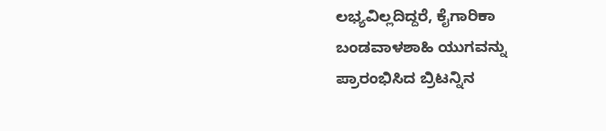ಲಭ್ಯವಿಲ್ಲದಿದ್ದರೆ, ಕೈಗಾರಿಕಾ ಬಂಡವಾಳಶಾಹಿ ಯುಗವನ್ನು ಪ್ರಾರಂಭಿಸಿದ ಬ್ರಿಟನ್ನಿನ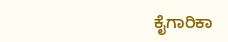ಕೈಗಾರಿಕಾ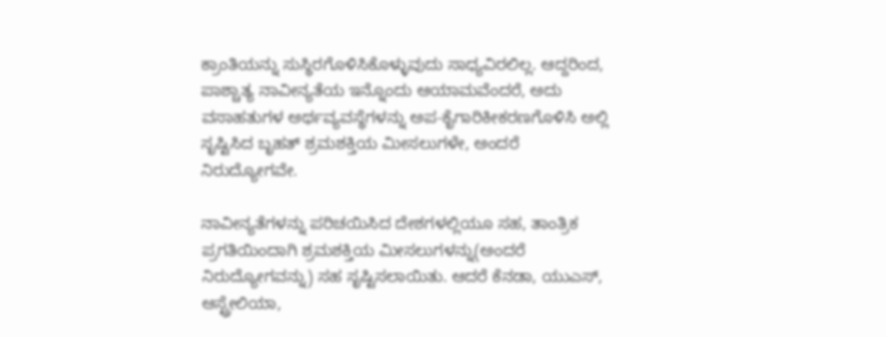ಕ್ರಾಂತಿಯನ್ನು ಸುಸ್ಥಿರಗೊಳಿಸಿಕೊಳ್ಳುವುದು ಸಾಧ್ಯವಿರಲಿಲ್ಲ. ಆದ್ದರಿಂದ, ಪಾಶ್ಚಾತ್ಯ ನಾವೀನ್ಯತೆಯ ಇನ್ನೊಂದು ಆಯಾಮವೆಂದರೆ, ಅದು ವಸಾಹತುಗಳ ಅರ್ಥವ್ಯವಸ್ಥೆಗಳನ್ನು ಅಪ-ಕೈಗಾರಿಕೀಕರಣಗೊಳಿಸಿ ಅಲ್ಲಿ ಸೃಷ್ಟಿಸಿದ ಬೃಹತ್ ಶ್ರಮಶಕ್ತಿಯ ಮೀಸಲುಗಳೇ, ಅಂದರೆ ನಿರುದ್ಯೋಗವೇ.

ನಾವೀನ್ಯತೆಗಳನ್ನು ಪರಿಚಯಿಸಿದ ದೇಶಗಳಲ್ಲಿಯೂ ಸಹ, ತಾಂತ್ರಿಕ ಪ್ರಗತಿಯಿಂದಾಗಿ ಶ್ರಮಶಕ್ತಿಯ ಮೀಸಲುಗಳನ್ನು(ಅಂದರೆ ನಿರುದ್ಯೋಗವನ್ನು) ಸಹ ಸೃಷ್ಟಿಸಲಾಯಿತು. ಆದರೆ ಕೆನಡಾ, ಯುಎಸ್, ಆಸ್ಟ್ರೇಲಿಯಾ,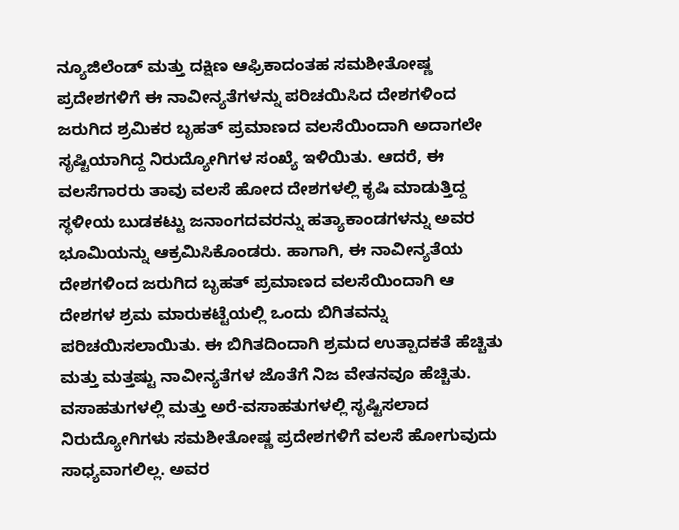ನ್ಯೂಜಿಲೆಂಡ್ ಮತ್ತು ದಕ್ಷಿಣ ಆಫ್ರಿಕಾದಂತಹ ಸಮಶೀತೋಷ್ಣ ಪ್ರದೇಶಗಳಿಗೆ ಈ ನಾವೀನ್ಯತೆಗಳನ್ನು ಪರಿಚಯಿಸಿದ ದೇಶಗಳಿಂದ ಜರುಗಿದ ಶ್ರಮಿಕರ ಬೃಹತ್ ಪ್ರಮಾಣದ ವಲಸೆಯಿಂದಾಗಿ ಅದಾಗಲೇ ಸೃಷ್ಟಿಯಾಗಿದ್ದ ನಿರುದ್ಯೋಗಿಗಳ ಸಂಖ್ಯೆ ಇಳಿಯಿತು. ಆದರೆ, ಈ ವಲಸೆಗಾರರು ತಾವು ವಲಸೆ ಹೋದ ದೇಶಗಳಲ್ಲಿ ಕೃಷಿ ಮಾಡುತ್ತಿದ್ದ ಸ್ಥಳೀಯ ಬುಡಕಟ್ಟು ಜನಾಂಗದವರನ್ನು ಹತ್ಯಾಕಾಂಡಗಳನ್ನು ಅವರ ಭೂಮಿಯನ್ನು ಆಕ್ರಮಿಸಿಕೊಂಡರು. ಹಾಗಾಗಿ, ಈ ನಾವೀನ್ಯತೆಯ ದೇಶಗಳಿಂದ ಜರುಗಿದ ಬೃಹತ್ ಪ್ರಮಾಣದ ವಲಸೆಯಿಂದಾಗಿ ಆ ದೇಶಗಳ ಶ್ರಮ ಮಾರುಕಟ್ಟೆಯಲ್ಲಿ ಒಂದು ಬಿಗಿತವನ್ನು ಪರಿಚಯಿಸಲಾಯಿತು. ಈ ಬಿಗಿತದಿಂದಾಗಿ ಶ್ರಮದ ಉತ್ಪಾದಕತೆ ಹೆಚ್ಚಿತು ಮತ್ತು ಮತ್ತಷ್ಟು ನಾವೀನ್ಯತೆಗಳ ಜೊತೆಗೆ ನಿಜ ವೇತನವೂ ಹೆಚ್ಚಿತು.
ವಸಾಹತುಗಳಲ್ಲಿ ಮತ್ತು ಅರೆ-ವಸಾಹತುಗಳಲ್ಲಿ ಸೃಷ್ಟಿಸಲಾದ ನಿರುದ್ಯೋಗಿಗಳು ಸಮಶೀತೋಷ್ಣ ಪ್ರದೇಶಗಳಿಗೆ ವಲಸೆ ಹೋಗುವುದು ಸಾಧ್ಯವಾಗಲಿಲ್ಲ. ಅವರ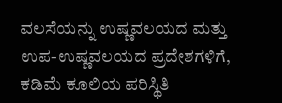ವಲಸೆಯನ್ನು ಉಷ್ಣವಲಯದ ಮತ್ತು ಉಪ-ಉಷ್ಣವಲಯದ ಪ್ರದೇಶಗಳಿಗೆ, ಕಡಿಮೆ ಕೂಲಿಯ ಪರಿಸ್ಥಿತಿ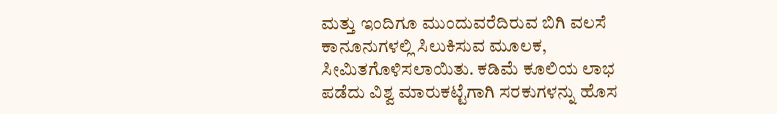ಮತ್ತು ಇಂದಿಗೂ ಮುಂದುವರೆದಿರುವ ಬಿಗಿ ವಲಸೆ ಕಾನೂನುಗಳಲ್ಲಿ ಸಿಲುಕಿಸುವ ಮೂಲಕ, ಸೀಮಿತಗೊಳಿಸಲಾಯಿತು. ಕಡಿಮೆ ಕೂಲಿಯ ಲಾಭ ಪಡೆದು ವಿಶ್ವ ಮಾರುಕಟ್ಟೆಗಾಗಿ ಸರಕುಗಳನ್ನು ಹೊಸ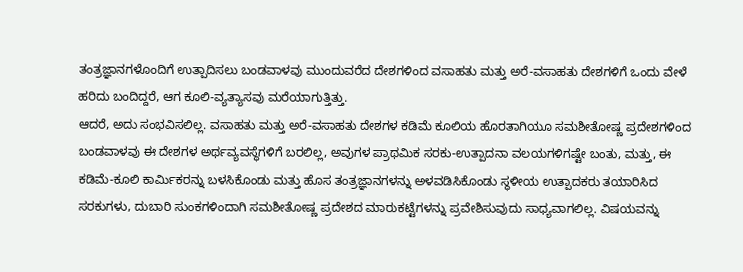ತಂತ್ರಜ್ಞಾನಗಳೊಂದಿಗೆ ಉತ್ಪಾದಿಸಲು ಬಂಡವಾಳವು ಮುಂದುವರೆದ ದೇಶಗಳಿಂದ ವಸಾಹತು ಮತ್ತು ಅರೆ-ವಸಾಹತು ದೇಶಗಳಿಗೆ ಒಂದು ವೇಳೆ ಹರಿದು ಬಂದಿದ್ದರೆ, ಆಗ ಕೂಲಿ-ವ್ಯತ್ಯಾಸವು ಮರೆಯಾಗುತ್ತಿತ್ತು.
ಆದರೆ, ಅದು ಸಂಭವಿಸಲಿಲ್ಲ. ವಸಾಹತು ಮತ್ತು ಅರೆ-ವಸಾಹತು ದೇಶಗಳ ಕಡಿಮೆ ಕೂಲಿಯ ಹೊರತಾಗಿಯೂ ಸಮಶೀತೋಷ್ಣ ಪ್ರದೇಶಗಳಿಂದ ಬಂಡವಾಳವು ಈ ದೇಶಗಳ ಅರ್ಥವ್ಯವಸ್ಥೆಗಳಿಗೆ ಬರಲಿಲ್ಲ, ಅವುಗಳ ಪ್ರಾಥಮಿಕ ಸರಕು-ಉತ್ಪಾದನಾ ವಲಯಗಳಿಗಷ್ಟೇ ಬಂತು, ಮತ್ತು, ಈ ಕಡಿಮೆ-ಕೂಲಿ ಕಾರ್ಮಿಕರನ್ನು ಬಳಸಿಕೊಂಡು ಮತ್ತು ಹೊಸ ತಂತ್ರಜ್ಞಾನಗಳನ್ನು ಅಳವಡಿಸಿಕೊಂಡು ಸ್ಥಳೀಯ ಉತ್ಪಾದಕರು ತಯಾರಿಸಿದ ಸರಕುಗಳು, ದುಬಾರಿ ಸುಂಕಗಳಿಂದಾಗಿ ಸಮಶೀತೋಷ್ಣ ಪ್ರದೇಶದ ಮಾರುಕಟ್ಟೆಗಳನ್ನು ಪ್ರವೇಶಿಸುವುದು ಸಾಧ್ಯವಾಗಲಿಲ್ಲ. ವಿಷಯವನ್ನು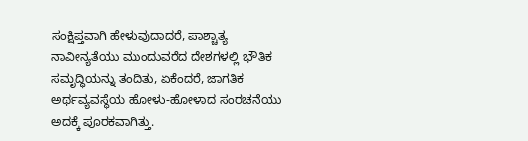ಸಂಕ್ಷಿಪ್ತವಾಗಿ ಹೇಳುವುದಾದರೆ, ಪಾಶ್ಚಾತ್ಯ ನಾವೀನ್ಯತೆಯು ಮುಂದುವರೆದ ದೇಶಗಳಲ್ಲಿ ಭೌತಿಕ ಸಮೃದ್ಧಿಯನ್ನು ತಂದಿತು, ಏಕೆಂದರೆ, ಜಾಗತಿಕ ಅರ್ಥವ್ಯವಸ್ಥೆಯ ಹೋಳು-ಹೋಳಾದ ಸಂರಚನೆಯು ಅದಕ್ಕೆ ಪೂರಕವಾಗಿತ್ತು.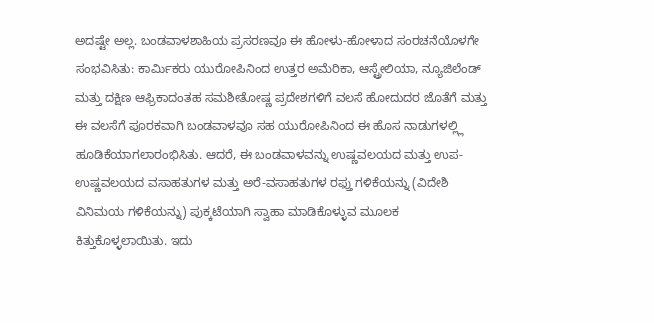ಅದಷ್ಟೇ ಅಲ್ಲ. ಬಂಡವಾಳಶಾಹಿಯ ಪ್ರಸರಣವೂ ಈ ಹೋಳು-ಹೋಳಾದ ಸಂರಚನೆಯೊಳಗೇ ಸಂಭವಿಸಿತು: ಕಾರ್ಮಿಕರು ಯುರೋಪಿನಿಂದ ಉತ್ತರ ಅಮೆರಿಕಾ, ಆಸ್ಟ್ರೇಲಿಯಾ, ನ್ಯೂಜಿಲೆಂಡ್ ಮತ್ತು ದಕ್ಷಿಣ ಆಫ್ರಿಕಾದಂತಹ ಸಮಶೀತೋಷ್ಣ ಪ್ರದೇಶಗಳಿಗೆ ವಲಸೆ ಹೋದುದರ ಜೊತೆಗೆ ಮತ್ತು ಈ ವಲಸೆಗೆ ಪೂರಕವಾಗಿ ಬಂಡವಾಳವೂ ಸಹ ಯುರೋಪಿನಿಂದ ಈ ಹೊಸ ನಾಡುಗಳಲ್ಲ್ಲಿ ಹೂಡಿಕೆಯಾಗಲಾರಂಭಿಸಿತು. ಆದರೆ, ಈ ಬಂಡವಾಳವನ್ನು ಉಷ್ಣವಲಯದ ಮತ್ತು ಉಪ-ಉಷ್ಣವಲಯದ ವಸಾಹತುಗಳ ಮತ್ತು ಅರೆ-ವಸಾಹತುಗಳ ರಫ್ತು ಗಳಿಕೆಯನ್ನು (ವಿದೇಶಿ ವಿನಿಮಯ ಗಳಿಕೆಯನ್ನು) ಪುಕ್ಕಟೆಯಾಗಿ ಸ್ವಾಹಾ ಮಾಡಿಕೊಳ್ಳುವ ಮೂಲಕ ಕಿತ್ತುಕೊಳ್ಳಲಾಯಿತು. ಇದು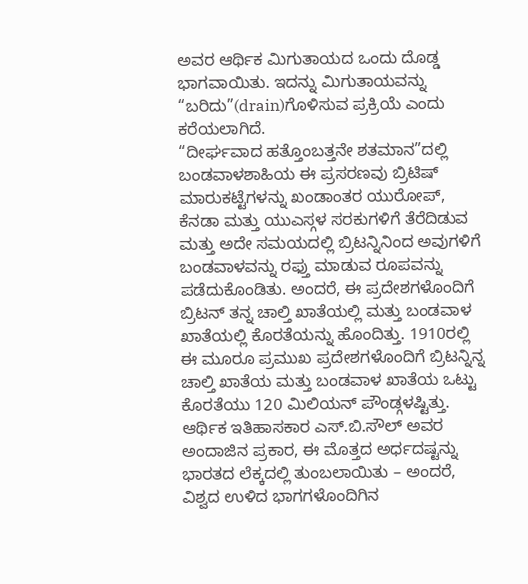ಅವರ ಆರ್ಥಿಕ ಮಿಗುತಾಯದ ಒಂದು ದೊಡ್ಡ ಭಾಗವಾಯಿತು. ಇದನ್ನು ಮಿಗುತಾಯವನ್ನು “ಬರಿದು”(drain)ಗೊಳಿಸುವ ಪ್ರಕ್ರಿಯೆ ಎಂದು ಕರೆಯಲಾಗಿದೆ.
“ದೀರ್ಘವಾದ ಹತ್ತೊಂಬತ್ತನೇ ಶತಮಾನ”ದಲ್ಲಿ ಬಂಡವಾಳಶಾಹಿಯ ಈ ಪ್ರಸರಣವು ಬ್ರಿಟಿಷ್ ಮಾರುಕಟ್ಟೆಗಳನ್ನು ಖಂಡಾಂತರ ಯುರೋಪ್, ಕೆನಡಾ ಮತ್ತು ಯುಎಸ್ಗಳ ಸರಕುಗಳಿಗೆ ತೆರೆದಿಡುವ ಮತ್ತು ಅದೇ ಸಮಯದಲ್ಲಿ ಬ್ರಿಟನ್ನಿನಿಂದ ಅವುಗಳಿಗೆ ಬಂಡವಾಳವನ್ನು ರಫ್ತು ಮಾಡುವ ರೂಪವನ್ನು ಪಡೆದುಕೊಂಡಿತು. ಅಂದರೆ, ಈ ಪ್ರದೇಶಗಳೊಂದಿಗೆ ಬ್ರಿಟನ್ ತನ್ನ ಚಾಲ್ತಿ ಖಾತೆಯಲ್ಲಿ ಮತ್ತು ಬಂಡವಾಳ ಖಾತೆಯಲ್ಲಿ ಕೊರತೆಯನ್ನು ಹೊಂದಿತ್ತು. 1910ರಲ್ಲಿ ಈ ಮೂರೂ ಪ್ರಮುಖ ಪ್ರದೇಶಗಳೊಂದಿಗೆ ಬ್ರಿಟನ್ನಿನ್ನ ಚಾಲ್ತಿ ಖಾತೆಯ ಮತ್ತು ಬಂಡವಾಳ ಖಾತೆಯ ಒಟ್ಟು ಕೊರತೆಯು 120 ಮಿಲಿಯನ್ ಪೌಂಡ್ಗಳಷ್ಟಿತ್ತು.
ಆರ್ಥಿಕ ಇತಿಹಾಸಕಾರ ಎಸ್.ಬಿ.ಸೌಲ್ ಅವರ ಅಂದಾಜಿನ ಪ್ರಕಾರ, ಈ ಮೊತ್ತದ ಅರ್ಧದಷ್ಟನ್ನು ಭಾರತದ ಲೆಕ್ಕದಲ್ಲಿ ತುಂಬಲಾಯಿತು – ಅಂದರೆ, ವಿಶ್ವದ ಉಳಿದ ಭಾಗಗಳೊಂದಿಗಿನ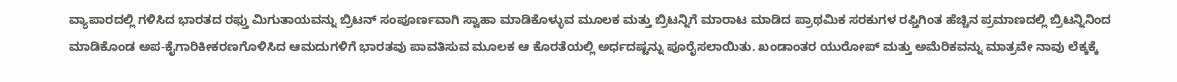ವ್ಯಾಪಾರದಲ್ಲಿ ಗಳಿಸಿದ ಭಾರತದ ರಫ್ತು ಮಿಗುತಾಯವನ್ನು ಬ್ರಿಟನ್ ಸಂಪೂರ್ಣವಾಗಿ ಸ್ವಾಹಾ ಮಾಡಿಕೊಳ್ಳುವ ಮೂಲಕ ಮತ್ತು ಬ್ರಿಟನ್ನಿಗೆ ಮಾರಾಟ ಮಾಡಿದ ಪ್ರಾಥಮಿಕ ಸರಕುಗಳ ರಫ್ತಿಗಿಂತ ಹೆಚ್ಚಿನ ಪ್ರಮಾಣದಲ್ಲಿ ಬ್ರಿಟನ್ನಿನಿಂದ ಮಾಡಿಕೊಂಡ ಅಪ-ಕೈಗಾರಿಕೀಕರಣಗೊಳಿಸಿದ ಆಮದುಗಳಿಗೆ ಭಾರತವು ಪಾವತಿಸುವ ಮೂಲಕ ಆ ಕೊರತೆಯಲ್ಲಿ ಅರ್ಧದಷ್ಟನ್ನು ಪೂರೈಸಲಾಯಿತು. ಖಂಡಾಂತರ ಯುರೋಪ್ ಮತ್ತು ಅಮೆರಿಕವನ್ನು ಮಾತ್ರವೇ ನಾವು ಲೆಕ್ಕಕ್ಕೆ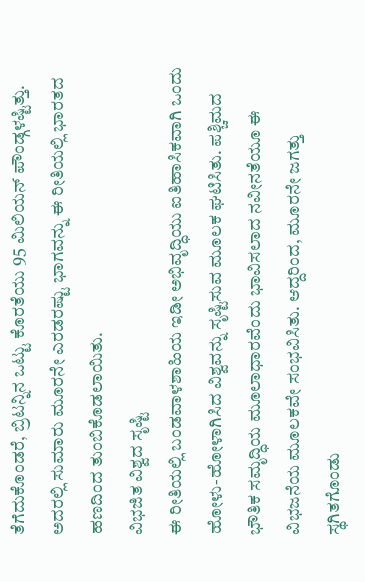ತೆಗೆದುಕೊಂಡರೆ, ಬ್ರಿಟನ್ನಿನ ಒಟ್ಟು ಕೊರತೆಯು 95 ಮಿಲಿಯನ್ ಪೌಂಡ್ಗಳಷ್ಟಿತ್ತು. ಅದರಲ್ಲಿ ಸುಮಾರು ಮೂರನೇ ಎರಡರಷ್ಟು ಭಾಗವನ್ನು ಈ ರೀತಿಯಲ್ಲಿ ಭಾರತದ ಹಣದಿಂದ ತುಂಬಿಕೊಡಲಾಯಿತು.
ವಿಭಜಿತ ವಿಶ್ವದ ಸೃಷ್ಟಿ
ಈ ರೀತಿಯಲ್ಲಿ ಬಂಡವಾಳಶಾಹಿಯ ಇಡೀ ಅಭಿವೃದ್ಧಿಯು ಐತಿಹಾಸಿಕವಾಗಿ ಒಂದು ಹೋಳು-ಹೋಳಾಗಿಸಿದ ವಿಶ್ವವನ್ನು ಸೃಷ್ಟಿಸುವ ಮೂಲಕ ಘಟಿಸಿತು. ಪಶ್ಚಿಮದ ಭೌತಿಕ ಸಮೃದ್ಧಿಯ ಮೂಲಾಧಾರವೆಂದು ಭಾವಿಸಲಾದ ನವೀನತೆಯೂ ಈ ವಿಭಜನೆಯ ಮೂಲಕವೇ ಸಂಭವಿಸಿತು. ಆದ್ದರಿಂದ, ಮೂರನೇ ಜಗತ್ತು ಸ್ಥಗಿತಗೊಂಡು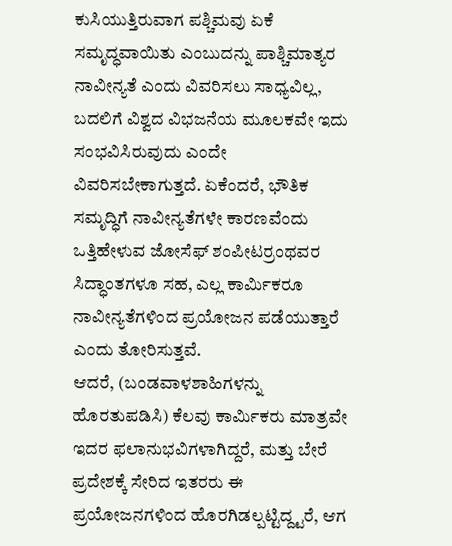ಕುಸಿಯುತ್ತಿರುವಾಗ ಪಶ್ಚಿಮವು ಏಕೆ ಸಮೃದ್ಧವಾಯಿತು ಎಂಬುದನ್ನು ಪಾಶ್ಚಿಮಾತ್ಯರ ನಾವೀನ್ಯತೆ ಎಂದು ವಿವರಿಸಲು ಸಾಧ್ಯವಿಲ್ಲ, ಬದಲಿಗೆ ವಿಶ್ವದ ವಿಭಜನೆಯ ಮೂಲಕವೇ ಇದು ಸಂಭವಿಸಿರುವುದು ಎಂದೇ ವಿವರಿಸಬೇಕಾಗುತ್ತದೆ. ಏಕೆಂದರೆ, ಭೌತಿಕ ಸಮೃದ್ಧಿಗೆ ನಾವೀನ್ಯತೆಗಳೇ ಕಾರಣವೆಂದು ಒತ್ತಿಹೇಳುವ ಜೋಸೆಫ್ ಶಂಪೀಟರ್ರಂಥವರ ಸಿದ್ಧಾಂತಗಳೂ ಸಹ, ಎಲ್ಲ ಕಾರ್ಮಿಕರೂ ನಾವೀನ್ಯತೆಗಳಿಂದ ಪ್ರಯೋಜನ ಪಡೆಯುತ್ತಾರೆ ಎಂದು ತೋರಿಸುತ್ತವೆ.
ಆದರೆ, (ಬಂಡವಾಳಶಾಹಿಗಳನ್ನು ಹೊರತುಪಡಿಸಿ) ಕೆಲವು ಕಾರ್ಮಿಕರು ಮಾತ್ರವೇ ಇದರ ಫಲಾನುಭವಿಗಳಾಗಿದ್ದರೆ, ಮತ್ತು ಬೇರೆ ಪ್ರದೇಶಕ್ಕೆ ಸೇರಿದ ಇತರರು ಈ ಪ್ರಯೋಜನಗಳಿಂದ ಹೊರಗಿಡಲ್ಪಟ್ಟಿದ್ದ್ಟರೆ, ಆಗ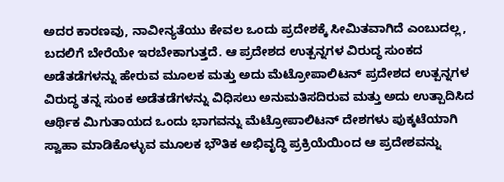ಅದರ ಕಾರಣವು, ನಾವೀನ್ಯತೆಯು ಕೇವಲ ಒಂದು ಪ್ರದೇಶಕ್ಕೆ ಸೀಮಿತವಾಗಿದೆ ಎಂಬುದಲ್ಲ, ಬದಲಿಗೆ ಬೇರೆಯೇ ಇರಬೇಕಾಗುತ್ತದೆ. ಆ ಪ್ರದೇಶದ ಉತ್ಪನ್ನಗಳ ವಿರುದ್ಧ ಸುಂಕದ ಅಡೆತಡೆಗಳನ್ನು ಹೇರುವ ಮೂಲಕ ಮತ್ತು ಅದು ಮೆಟ್ರೋಪಾಲಿಟನ್ ಪ್ರದೇಶದ ಉತ್ಪನ್ನಗಳ ವಿರುದ್ಧ ತನ್ನ ಸುಂಕ ಅಡೆತಡೆಗಳನ್ನು ವಿಧಿಸಲು ಅನುಮತಿಸದಿರುವ ಮತ್ತು ಅದು ಉತ್ಪಾದಿಸಿದ ಆರ್ಥಿಕ ಮಿಗುತಾಯದ ಒಂದು ಭಾಗವನ್ನು ಮೆಟ್ರೋಪಾಲಿಟನ್ ದೇಶಗಳು ಪುಕ್ಕಟೆಯಾಗಿ ಸ್ವಾಹಾ ಮಾಡಿಕೊಳ್ಳುವ ಮೂಲಕ ಭೌತಿಕ ಅಭಿವೃದ್ಧಿ ಪ್ರಕ್ರಿಯೆಯಿಂದ ಆ ಪ್ರದೇಶವನ್ನು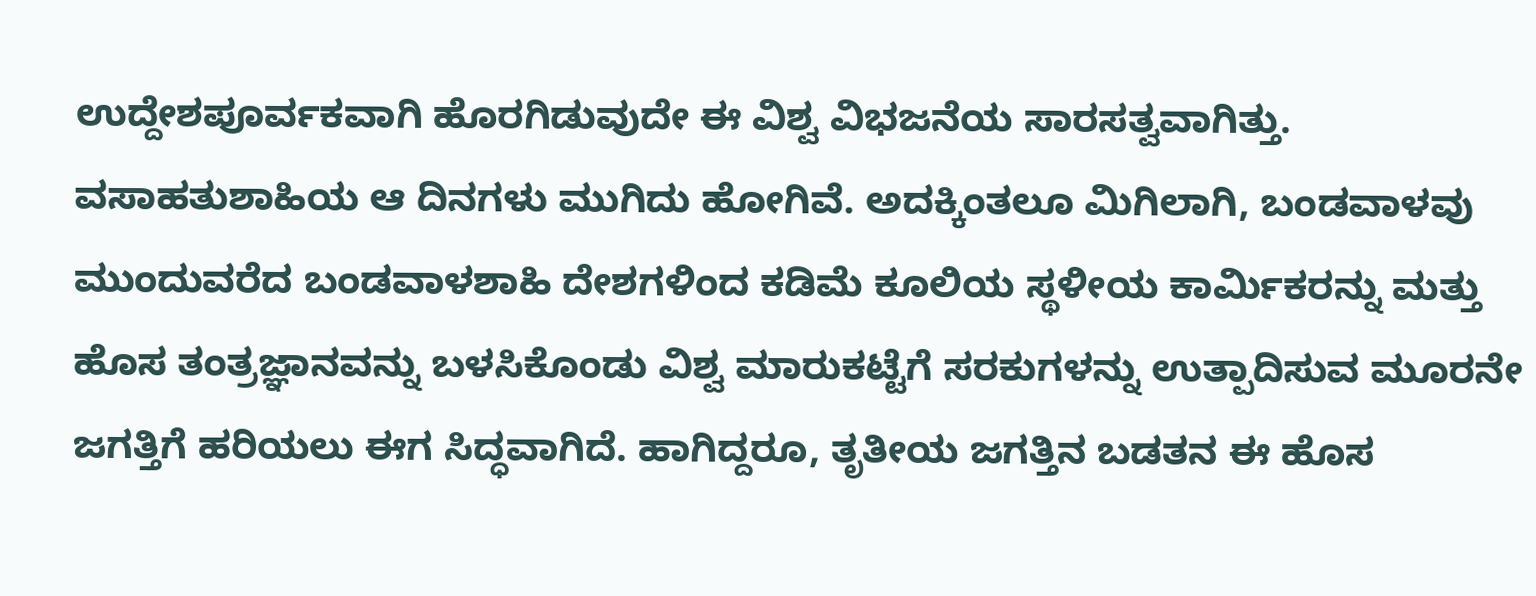ಉದ್ದೇಶಪೂರ್ವಕವಾಗಿ ಹೊರಗಿಡುವುದೇ ಈ ವಿಶ್ವ ವಿಭಜನೆಯ ಸಾರಸತ್ವವಾಗಿತ್ತು.
ವಸಾಹತುಶಾಹಿಯ ಆ ದಿನಗಳು ಮುಗಿದು ಹೋಗಿವೆ. ಅದಕ್ಕಿಂತಲೂ ಮಿಗಿಲಾಗಿ, ಬಂಡವಾಳವು ಮುಂದುವರೆದ ಬಂಡವಾಳಶಾಹಿ ದೇಶಗಳಿಂದ ಕಡಿಮೆ ಕೂಲಿಯ ಸ್ಥಳೀಯ ಕಾರ್ಮಿಕರನ್ನು ಮತ್ತು ಹೊಸ ತಂತ್ರಜ್ಞಾನವನ್ನು ಬಳಸಿಕೊಂಡು ವಿಶ್ವ ಮಾರುಕಟ್ಟೆಗೆ ಸರಕುಗಳನ್ನು ಉತ್ಪಾದಿಸುವ ಮೂರನೇ ಜಗತ್ತಿಗೆ ಹರಿಯಲು ಈಗ ಸಿದ್ಧವಾಗಿದೆ. ಹಾಗಿದ್ದರೂ, ತೃತೀಯ ಜಗತ್ತಿನ ಬಡತನ ಈ ಹೊಸ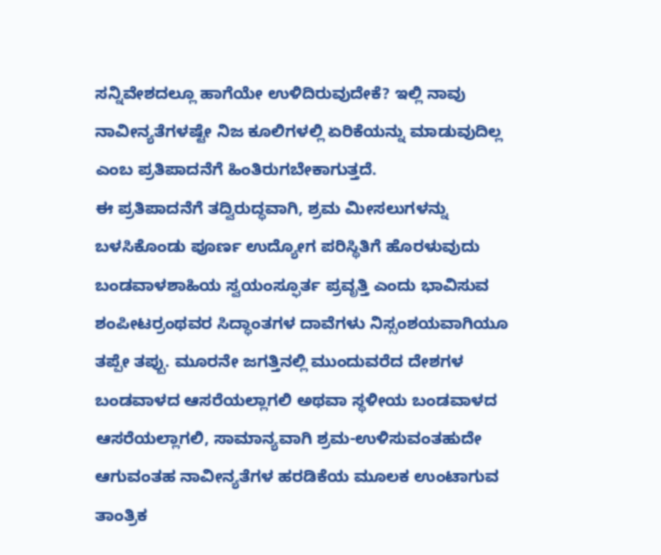ಸನ್ನಿವೇಶದಲ್ಲೂ ಹಾಗೆಯೇ ಉಳಿದಿರುವುದೇಕೆ? ಇಲ್ಲಿ ನಾವು ನಾವೀನ್ಯತೆಗಳಷ್ಟೇ ನಿಜ ಕೂಲಿಗಳಲ್ಲಿ ಏರಿಕೆಯನ್ನು ಮಾಡುವುದಿಲ್ಲ ಎಂಬ ಪ್ರತಿಪಾದನೆಗೆ ಹಿಂತಿರುಗಬೇಕಾಗುತ್ತದೆ.
ಈ ಪ್ರತಿಪಾದನೆಗೆ ತದ್ವಿರುದ್ಧವಾಗಿ, ಶ್ರಮ ಮೀಸಲುಗಳನ್ನು ಬಳಸಿಕೊಂಡು ಪೂರ್ಣ ಉದ್ಯೋಗ ಪರಿಸ್ಥಿತಿಗೆ ಹೊರಳುವುದು ಬಂಡವಾಳಶಾಹಿಯ ಸ್ವಯಂಸ್ಫೂರ್ತ ಪ್ರವೃತ್ತಿ ಎಂದು ಭಾವಿಸುವ ಶಂಪೀಟರ್ರಂಥವರ ಸಿದ್ಧಾಂತಗಳ ದಾವೆಗಳು ನಿಸ್ಸಂಶಯವಾಗಿಯೂ ತಪ್ಪೇ ತಪ್ಪು. ಮೂರನೇ ಜಗತ್ತಿನಲ್ಲಿ ಮುಂದುವರೆದ ದೇಶಗಳ ಬಂಡವಾಳದ ಆಸರೆಯಲ್ಲಾಗಲಿ ಅಥವಾ ಸ್ಥಳೀಯ ಬಂಡವಾಳದ ಆಸರೆಯಲ್ಲಾಗಲಿ, ಸಾಮಾನ್ಯವಾಗಿ ಶ್ರಮ-ಉಳಿಸುವಂತಹುದೇ ಆಗುವಂತಹ ನಾವೀನ್ಯತೆಗಳ ಹರಡಿಕೆಯ ಮೂಲಕ ಉಂಟಾಗುವ ತಾಂತ್ರಿಕ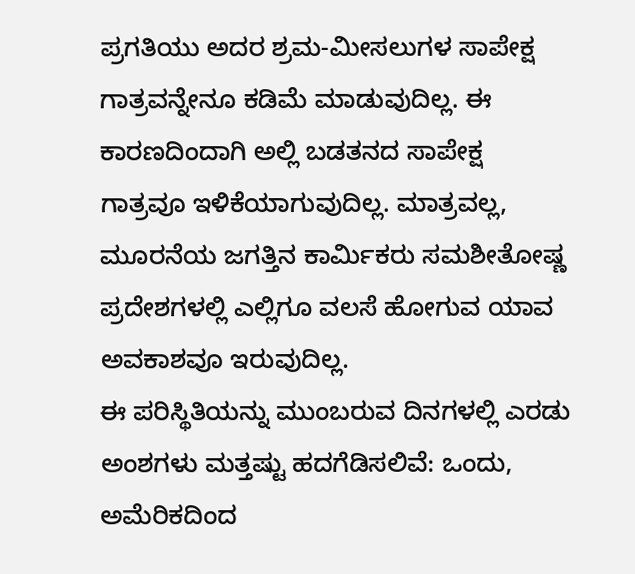ಪ್ರಗತಿಯು ಅದರ ಶ್ರಮ-ಮೀಸಲುಗಳ ಸಾಪೇಕ್ಷ ಗಾತ್ರವನ್ನೇನೂ ಕಡಿಮೆ ಮಾಡುವುದಿಲ್ಲ. ಈ ಕಾರಣದಿಂದಾಗಿ ಅಲ್ಲಿ ಬಡತನದ ಸಾಪೇಕ್ಷ ಗಾತ್ರವೂ ಇಳಿಕೆಯಾಗುವುದಿಲ್ಲ. ಮಾತ್ರವಲ್ಲ, ಮೂರನೆಯ ಜಗತ್ತಿನ ಕಾರ್ಮಿಕರು ಸಮಶೀತೋಷ್ಣ ಪ್ರದೇಶಗಳಲ್ಲಿ ಎಲ್ಲಿಗೂ ವಲಸೆ ಹೋಗುವ ಯಾವ ಅವಕಾಶವೂ ಇರುವುದಿಲ್ಲ.
ಈ ಪರಿಸ್ಥಿತಿಯನ್ನು ಮುಂಬರುವ ದಿನಗಳಲ್ಲಿ ಎರಡು ಅಂಶಗಳು ಮತ್ತಷ್ಟು ಹದಗೆಡಿಸಲಿವೆ: ಒಂದು, ಅಮೆರಿಕದಿಂದ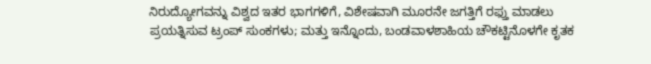ನಿರುದ್ಯೋಗವನ್ನು ವಿಶ್ವದ ಇತರ ಭಾಗಗಳಿಗೆ, ವಿಶೇಷವಾಗಿ ಮೂರನೇ ಜಗತ್ತಿಗೆ ರಫ್ತು ಮಾಡಲು ಪ್ರಯತ್ನಿಸುವ ಟ್ರಂಪ್ ಸುಂಕಗಳು; ಮತ್ತು ಇನ್ನೊಂದು, ಬಂಡವಾಳಶಾಹಿಯ ಚೌಕಟ್ಟಿನೊಳಗೇ ಕೃತಕ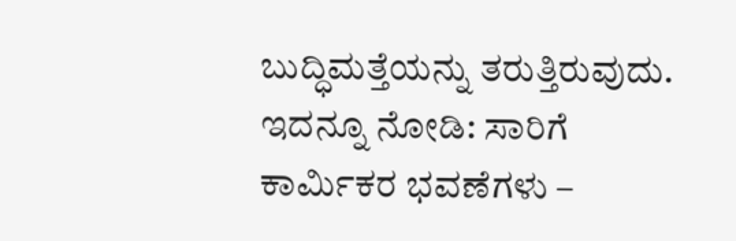ಬುದ್ಧಿಮತ್ತೆಯನ್ನು ತರುತ್ತಿರುವುದು.
ಇದನ್ನೂ ನೋಡಿ: ಸಾರಿಗೆ ಕಾರ್ಮಿಕರ ಭವಣೆಗಳು –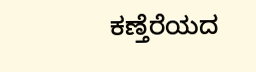ಕಣ್ತೆರೆಯದ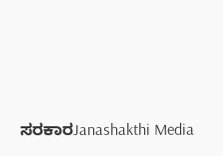ಸರಕಾರJanashakthi Media